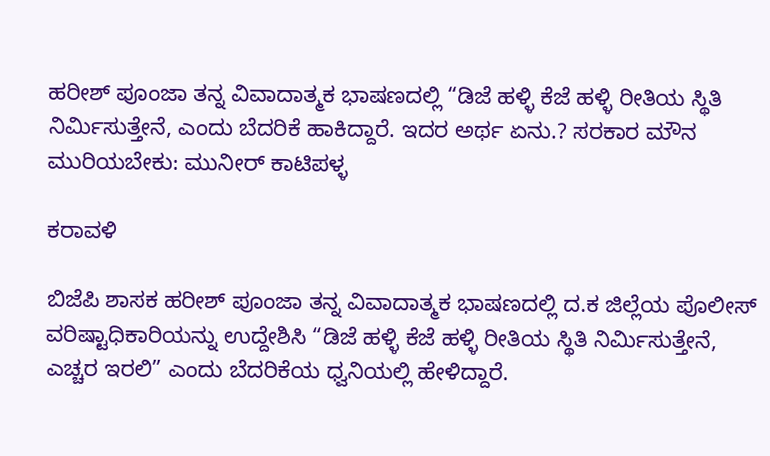ಹರೀಶ್ ಪೂಂಜಾ ತನ್ನ ವಿವಾದಾತ್ಮಕ ಭಾಷಣದಲ್ಲಿ “ಡಿಜೆ ಹಳ್ಳಿ ಕೆಜೆ ಹಳ್ಳಿ ರೀತಿಯ ಸ್ಥಿತಿ ನಿರ್ಮಿಸುತ್ತೇನೆ, ಎಂದು ಬೆದರಿಕೆ ಹಾಕಿದ್ದಾರೆ. ಇದರ ಅರ್ಥ ಏನು.? ಸರಕಾರ ಮೌನ ಮುರಿಯಬೇಕು: ಮುನೀರ್ ಕಾಟಿಪಳ್ಳ

ಕರಾವಳಿ

ಬಿಜೆಪಿ ಶಾಸಕ ಹರೀಶ್ ಪೂಂಜಾ ತನ್ನ ವಿವಾದಾತ್ಮಕ ಭಾಷಣದಲ್ಲಿ ದ.ಕ ಜಿಲ್ಲೆಯ ಪೊಲೀಸ್ ವರಿಷ್ಟಾಧಿಕಾರಿಯನ್ನು ಉದ್ದೇಶಿಸಿ “ಡಿಜೆ ಹಳ್ಳಿ ಕೆಜೆ ಹಳ್ಳಿ ರೀತಿಯ ಸ್ಥಿತಿ ನಿರ್ಮಿಸುತ್ತೇನೆ, ಎಚ್ಚರ ಇರಲಿ” ಎಂದು ಬೆದರಿಕೆಯ ಧ್ವನಿಯಲ್ಲಿ ಹೇಳಿದ್ದಾರೆ.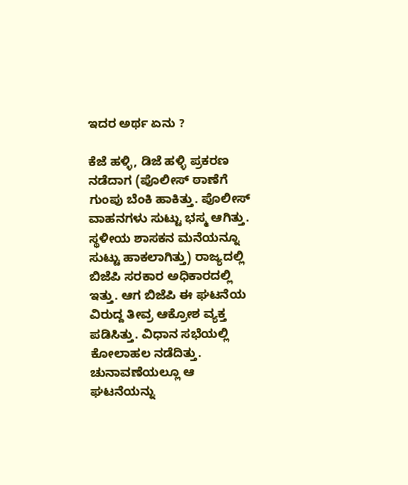ಇದರ ಅರ್ಥ ಏನು ?

ಕೆಜೆ ಹಳ್ಳಿ, ಡಿಜೆ ಹಳ್ಳಿ ಪ್ರಕರಣ ನಡೆದಾಗ (ಪೊಲೀಸ್ ಠಾಣೆಗೆ ಗುಂಪು ಬೆಂಕಿ ಹಾಕಿತ್ತು. ಪೊಲೀಸ್ ವಾಹನಗಳು ಸುಟ್ಟು ಭಸ್ಮ ಆಗಿತ್ತು. ಸ್ಥಳೀಯ ಶಾಸಕನ ಮನೆಯನ್ನೂ ಸುಟ್ಟು ಹಾಕಲಾಗಿತ್ತು) ರಾಜ್ಯದಲ್ಲಿ ಬಿಜೆಪಿ ಸರಕಾರ ಅಧಿಕಾರದಲ್ಲಿ ಇತ್ತು. ಆಗ ಬಿಜೆಪಿ ಈ ಘಟನೆಯ ವಿರುದ್ದ ತೀವ್ರ ಆಕ್ರೋಶ ವ್ಯಕ್ತ ಪಡಿಸಿತ್ತು. ವಿಧಾನ ಸಭೆಯಲ್ಲಿ ಕೋಲಾಹಲ ನಡೆದಿತ್ತು. ಚುನಾವಣೆಯಲ್ಲೂ ಆ ಘಟನೆಯನ್ನು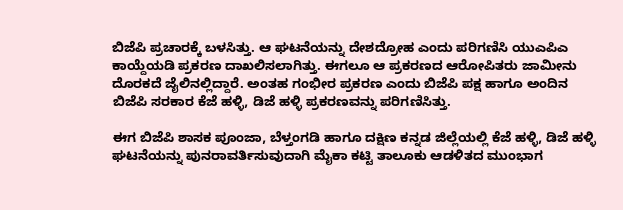ಬಿಜೆಪಿ ಪ್ರಚಾರಕ್ಕೆ ಬಳಸಿತ್ತು. ಆ ಘಟನೆಯನ್ನು ದೇಶದ್ರೋಹ ಎಂದು ಪರಿಗಣಿಸಿ ಯುಎಪಿಎ ಕಾಯ್ದೆಯಡಿ ಪ್ರಕರಣ ದಾಖಲಿಸಲಾಗಿತ್ತು. ಈಗಲೂ ಆ ಪ್ರಕರಣದ ಆರೋಪಿತರು ಜಾಮೀನು ದೊರಕದೆ ಜೈಲಿನಲ್ಲಿದ್ದಾರೆ. ಅಂತಹ ಗಂಭೀರ ಪ್ರಕರಣ ಎಂದು ಬಿಜೆಪಿ ಪಕ್ಷ ಹಾಗೂ ಅಂದಿನ ಬಿಜೆಪಿ ಸರಕಾರ ಕೆಜೆ ಹಳ್ಳಿ, ಡಿಜೆ ಹಳ್ಳಿ ಪ್ರಕರಣವನ್ನು ಪರಿಗಣಿಸಿತ್ತು.

ಈಗ ಬಿಜೆಪಿ ಶಾಸಕ ಪೂಂಜಾ, ಬೆಳ್ತಂಗಡಿ ಹಾಗೂ ದಕ್ಷಿಣ ಕನ್ನಡ ಜಿಲ್ಲೆಯಲ್ಲಿ ಕೆಜೆ ಹಳ್ಳಿ, ಡಿಜೆ ಹಳ್ಳಿ ಘಟನೆಯನ್ನು ಪುನರಾವರ್ತಿಸುವುದಾಗಿ ಮೈಕಾ ಕಟ್ಟಿ ತಾಲೂಕು ಆಡಳಿತದ ಮುಂಭಾಗ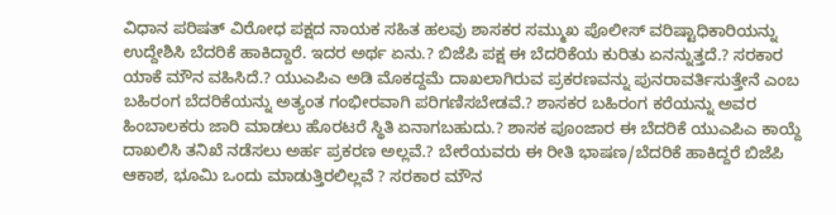ವಿಧಾನ ಪರಿಷತ್ ವಿರೋಧ ಪಕ್ಷದ ನಾಯಕ ಸಹಿತ ಹಲವು ಶಾಸಕರ ಸಮ್ಮುಖ ಪೊಲೀಸ್ ವರಿಷ್ಟಾಧಿಕಾರಿಯನ್ನು ಉದ್ದೇಶಿಸಿ ಬೆದರಿಕೆ ಹಾಕಿದ್ದಾರೆ. ಇದರ ಅರ್ಥ ಏನು.? ಬಿಜೆಪಿ ಪಕ್ಷ ಈ ಬೆದರಿಕೆಯ ಕುರಿತು ಏನನ್ನುತ್ತದೆ.? ಸರಕಾರ ಯಾಕೆ ಮೌನ ವಹಿಸಿದೆ.? ಯುಎಪಿಎ ಅಡಿ ಮೊಕದ್ದಮೆ ದಾಖಲಾಗಿರುವ ಪ್ರಕರಣವನ್ನು ಪುನರಾವರ್ತಿಸುತ್ತೇನೆ ಎಂಬ ಬಹಿರಂಗ ಬೆದರಿಕೆಯನ್ನು ಅತ್ಯಂತ ಗಂಭೀರವಾಗಿ ಪರಿಗಣಿಸಬೇಡವೆ.? ಶಾಸಕರ ಬಹಿರಂಗ ಕರೆಯನ್ನು ಅವರ ಹಿಂಬಾಲಕರು ಜಾರಿ ಮಾಡಲು ಹೊರಟರೆ ಸ್ಥಿತಿ ಏನಾಗಬಹುದು.? ಶಾಸಕ ಪೂಂಜಾರ ಈ ಬೆದರಿಕೆ ಯುಎಪಿಎ ಕಾಯ್ದೆ ದಾಖಲಿಸಿ ತನಿಖೆ ನಡೆಸಲು ಅರ್ಹ ಪ್ರಕರಣ ಅಲ್ಲವೆ.? ಬೇರೆಯವರು ಈ ರೀತಿ ಭಾಷಣ/ಬೆದರಿಕೆ ಹಾಕಿದ್ದರೆ ಬಿಜೆಪಿ ಆಕಾಶ, ಭೂಮಿ ಒಂದು ಮಾಡುತ್ತಿರಲಿಲ್ಲವೆ ? ಸರಕಾರ ಮೌನ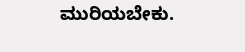ಮುರಿಯಬೇಕು.